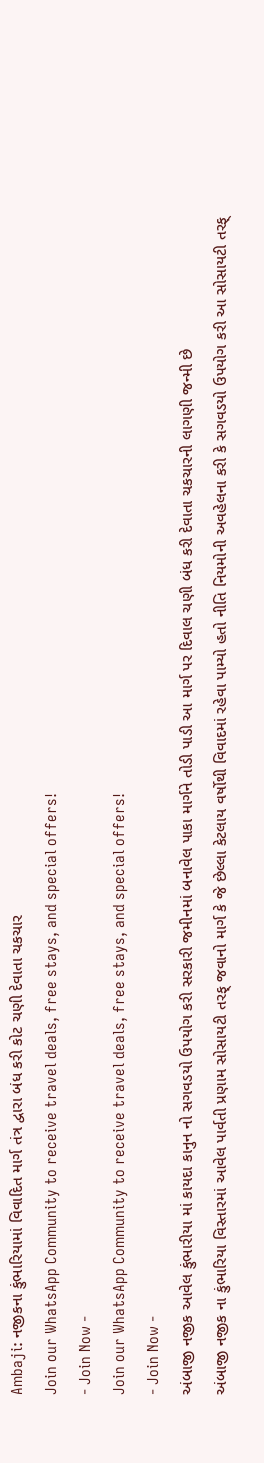Ambaji: નજીકના કુંભારિયામાં વિવાદિત માર્ગ તંત્ર દ્વારા બંધ કરી કોટ ચણી દેવાતા ચકચાર
Join our WhatsApp Community to receive travel deals, free stays, and special offers!
- Join Now -
Join our WhatsApp Community to receive travel deals, free stays, and special offers!
- Join Now -
અંબાજી નજીક આવેલ કુંભારીયા માં કાયદા કાનુન નો સગવડયો ઉપયોગ કરી સરકારી જમીનમાં બનાવેલ પાકા માર્ગને તોડી પાડી આ માર્ગ પર દિવાલ ચણી બંધ કરી દેવાતા ચકચારની લાગણી જન્મી છે
અંબાજી નજીક ના કુંભારિયા વિસ્તારમાં આવેલ પાર્વતી પ્રણામ સોસાયટી તરફ્ જવાનો માર્ગ કે જે છેલ્લા કેટલાય વર્ષોથી વિવાદમાં રહેવા પામ્યો હતો નીતિ નિયમોની અવહેલના કરી કે સગવડયો ઉપયોગ કરી આ સોસાયટી તરફ્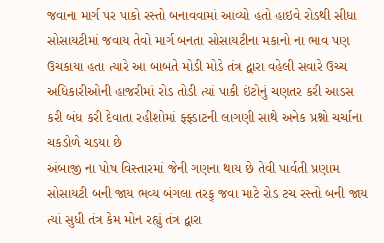જવાના માર્ગ પર પાકો રસ્તો બનાવવામાં આવ્યો હતો હાઇવે રોડથી સીધા સોસાયટીમાં જવાય તેવો માર્ગ બનતા સોસાયટીના મકાનો ના ભાવ પણ ઉચકાયા હતા ત્યારે આ બાબતે મોડી મોડે તંત્ર દ્વારા વહેલી સવારે ઉચ્ચ અધિકારીઓની હાજરીમાં રોડ તોડી ત્યાં પાકી ઇંટોનું ચણતર કરી આડસ કરી બંધ કરી દેવાતા રહીશોમાં ફ્ફ્ડાટની લાગણી સાથે અનેક પ્રશ્નો ચર્ચાના ચકડોળે ચડયા છે
અંબાજી ના પોષ વિસ્તારમાં જેની ગણના થાય છે તેવી પાર્વતી પ્રણામ સોસાયટી બની જાય ભવ્ય બંગલા તરફ્ જવા માટે રોડ ટચ રસ્તો બની જાય ત્યાં સુધી તંત્ર કેમ મોન રહ્યું તંત્ર દ્વારા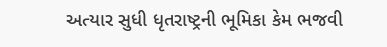અત્યાર સુધી ધૃતરાષ્ટ્રની ભૂમિકા કેમ ભજવી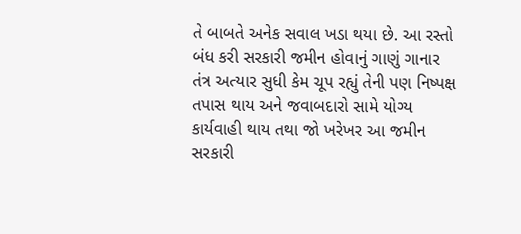તે બાબતે અનેક સવાલ ખડા થયા છે. આ રસ્તો બંધ કરી સરકારી જમીન હોવાનું ગાણું ગાનાર તંત્ર અત્યાર સુધી કેમ ચૂપ રહ્યું તેની પણ નિષ્પક્ષ તપાસ થાય અને જવાબદારો સામે યોગ્ય કાર્યવાહી થાય તથા જો ખરેખર આ જમીન સરકારી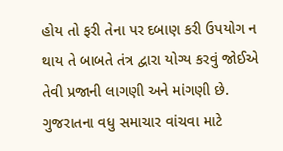હોય તો ફરી તેના પર દબાણ કરી ઉપયોગ ન થાય તે બાબતે તંત્ર દ્વારા યોગ્ય કરવું જોઈએ તેવી પ્રજાની લાગણી અને માંગણી છે.
ગુજરાતના વધુ સમાચાર વાંચવા માટે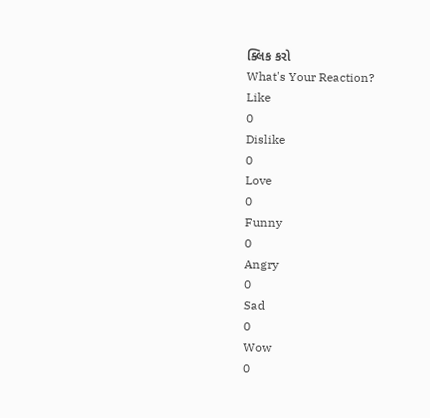ક્લિક કરો
What's Your Reaction?
Like
0
Dislike
0
Love
0
Funny
0
Angry
0
Sad
0
Wow
0